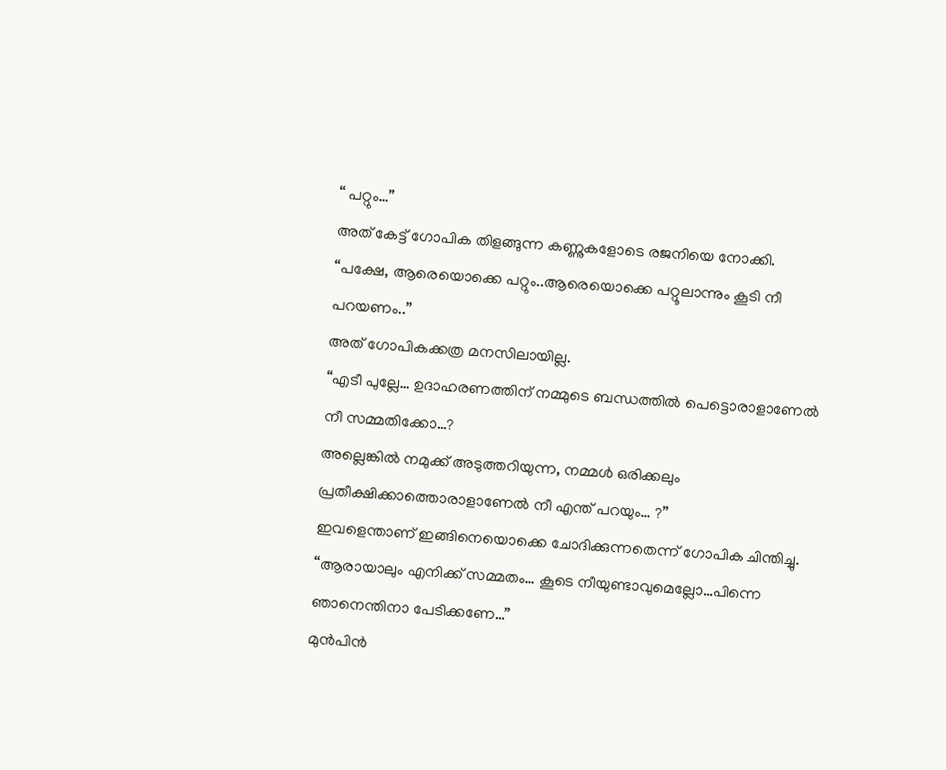“ പറ്റും…”
അത് കേട്ട് ഗോപിക തിളങ്ങുന്ന കണ്ണുകളോടെ രജനിയെ നോക്കി.
“പക്ഷേ, ആരെയൊക്കെ പറ്റും..ആരെയൊക്കെ പറ്റൂലാന്നും കൂടി നീ പറയണം..”
അത് ഗോപികക്കത്ര മനസിലായില്ല.
“എടീ പുല്ലേ… ഉദാഹരണത്തിന് നമ്മുടെ ബന്ധത്തിൽ പെട്ടൊരാളാണേൽ നീ സമ്മതിക്കോ…?
അല്ലെങ്കിൽ നമുക്ക് അടുത്തറിയുന്ന, നമ്മൾ ഒരിക്കലും പ്രതീക്ഷിക്കാത്തൊരാളാണേൽ നീ എന്ത് പറയും… ?”
ഇവളെന്താണ് ഇങ്ങിനെയൊക്കെ ചോദിക്കുന്നതെന്ന് ഗോപിക ചിന്തിച്ചു.
“ആരായാലും എനിക്ക് സമ്മതം… കൂടെ നീയുണ്ടാവുമെല്ലോ…പിന്നെ ഞാനെന്തിനാ പേടിക്കണേ…”
മുൻപിൻ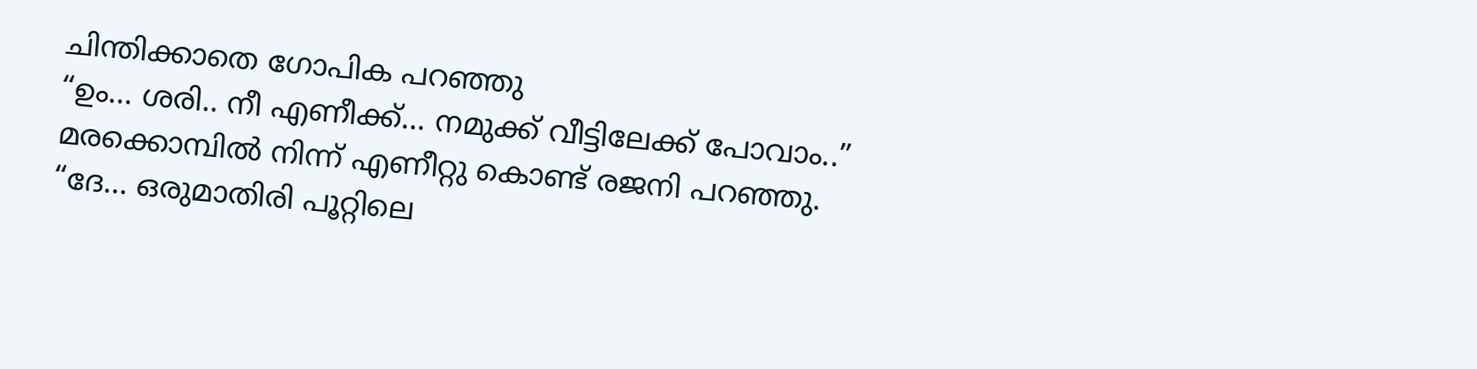ചിന്തിക്കാതെ ഗോപിക പറഞ്ഞു
“ഉം… ശരി.. നീ എണീക്ക്… നമുക്ക് വീട്ടിലേക്ക് പോവാം..”
മരക്കൊമ്പിൽ നിന്ന് എണീറ്റു കൊണ്ട് രജനി പറഞ്ഞു.
“ദേ… ഒരുമാതിരി പൂറ്റിലെ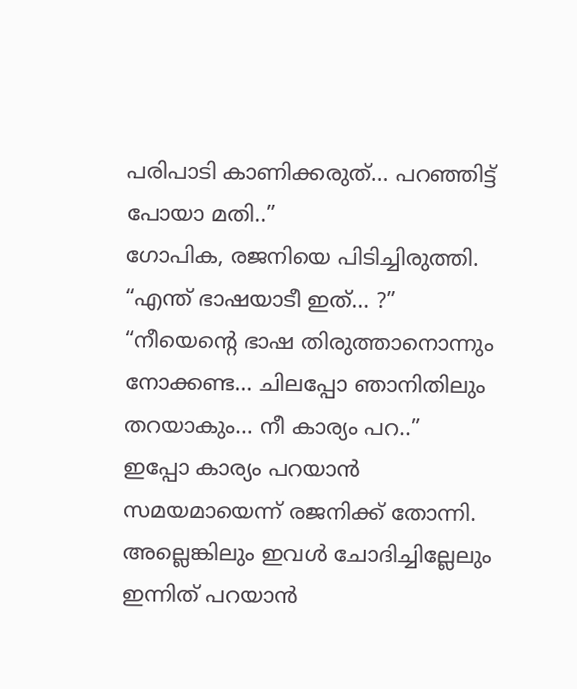പരിപാടി കാണിക്കരുത്… പറഞ്ഞിട്ട് പോയാ മതി..”
ഗോപിക, രജനിയെ പിടിച്ചിരുത്തി.
“എന്ത് ഭാഷയാടീ ഇത്… ?”
“നീയെന്റെ ഭാഷ തിരുത്താനൊന്നും നോക്കണ്ട… ചിലപ്പോ ഞാനിതിലും തറയാകും… നീ കാര്യം പറ..”
ഇപ്പോ കാര്യം പറയാൻ സമയമായെന്ന് രജനിക്ക് തോന്നി. അല്ലെങ്കിലും ഇവൾ ചോദിച്ചില്ലേലും ഇന്നിത് പറയാൻ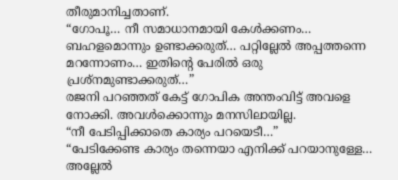തീരുമാനിച്ചതാണ്.
“ഗോപൂ… നീ സമാധാനമായി കേൾക്കണം… ബഹളമൊന്നും ഉണ്ടാക്കരുത്… പറ്റില്ലേൽ അപ്പത്തന്നെ മറന്നോണം… ഇതിന്റെ പേരിൽ ഒരു പ്രശ്നമുണ്ടാക്കരുത്…”
രജനി പറഞ്ഞത് കേട്ട് ഗോപിക അന്തംവിട്ട് അവളെ നോക്കി. അവൾക്കൊന്നും മനസിലായില്ല.
“നീ പേടിപ്പിക്കാതെ കാര്യം പറയെടീ…”
“പേടിക്കേണ്ട കാര്യം തന്നെയാ എനിക്ക് പറയാനുള്ളേ… അല്ലേൽ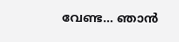വേണ്ട… ഞാൻ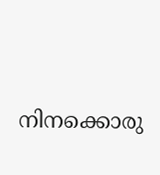നിനക്കൊരു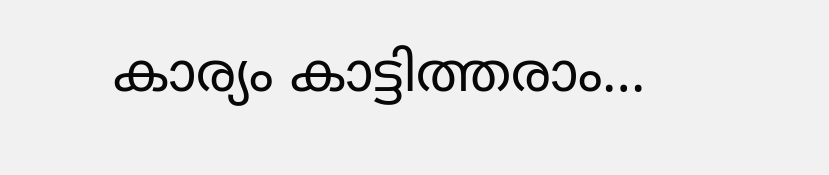കാര്യം കാട്ടിത്തരാം…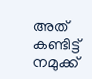അത് കണ്ടിട്ട് നമുക്ക്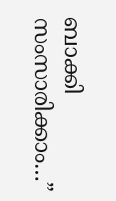ബാക്കി സംസാരിക്കാം…”